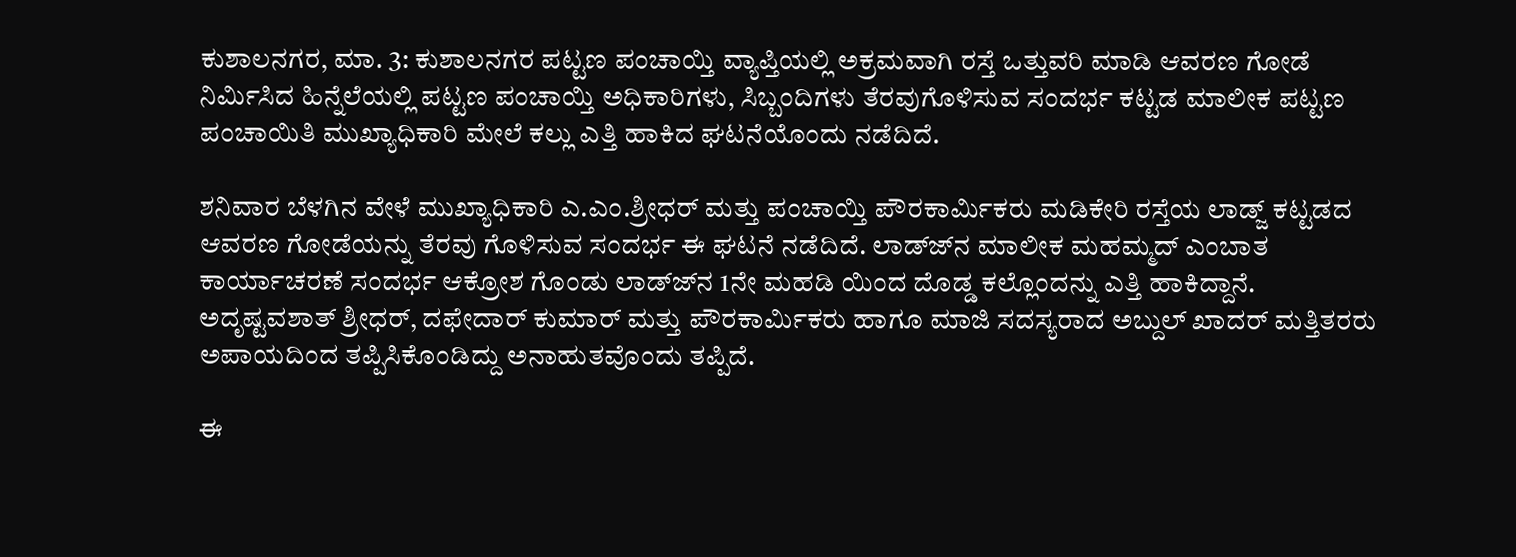ಕುಶಾಲನಗರ, ಮಾ. 3: ಕುಶಾಲನಗರ ಪಟ್ಟಣ ಪಂಚಾಯ್ತಿ ವ್ಯಾಪ್ತಿಯಲ್ಲಿ ಅಕ್ರಮವಾಗಿ ರಸ್ತೆ ಒತ್ತುವರಿ ಮಾಡಿ ಆವರಣ ಗೋಡೆ ನಿರ್ಮಿಸಿದ ಹಿನ್ನೆಲೆಯಲ್ಲಿ ಪಟ್ಟಣ ಪಂಚಾಯ್ತಿ ಅಧಿಕಾರಿಗಳು, ಸಿಬ್ಬಂದಿಗಳು ತೆರವುಗೊಳಿಸುವ ಸಂದರ್ಭ ಕಟ್ಟಡ ಮಾಲೀಕ ಪಟ್ಟಣ ಪಂಚಾಯಿತಿ ಮುಖ್ಯಾಧಿಕಾರಿ ಮೇಲೆ ಕಲ್ಲು ಎತ್ತಿ ಹಾಕಿದ ಘಟನೆಯೊಂದು ನಡೆದಿದೆ.

ಶನಿವಾರ ಬೆಳಗಿನ ವೇಳೆ ಮುಖ್ಯಾಧಿಕಾರಿ ಎ.ಎಂ.ಶ್ರೀಧರ್ ಮತ್ತು ಪಂಚಾಯ್ತಿ ಪೌರಕಾರ್ಮಿಕರು ಮಡಿಕೇರಿ ರಸ್ತೆಯ ಲಾಡ್ಜ್ ಕಟ್ಟಡದ ಆವರಣ ಗೋಡೆಯನ್ನು ತೆರವು ಗೊಳಿಸುವ ಸಂದರ್ಭ ಈ ಘಟನೆ ನಡೆದಿದೆ. ಲಾಡ್ಜ್‍ನ ಮಾಲೀಕ ಮಹಮ್ಮದ್ ಎಂಬಾತ ಕಾರ್ಯಾಚರಣೆ ಸಂದರ್ಭ ಆಕ್ರೋಶ ಗೊಂಡು ಲಾಡ್ಜ್‍ನ 1ನೇ ಮಹಡಿ ಯಿಂದ ದೊಡ್ಡ ಕಲ್ಲೊಂದನ್ನು ಎತ್ತಿ ಹಾಕಿದ್ದಾನೆ. ಅದೃಷ್ಟವಶಾತ್ ಶ್ರೀಧರ್, ದಫೇದಾರ್ ಕುಮಾರ್ ಮತ್ತು ಪೌರಕಾರ್ಮಿಕರು ಹಾಗೂ ಮಾಜಿ ಸದಸ್ಯರಾದ ಅಬ್ದುಲ್ ಖಾದರ್ ಮತ್ತಿತರರು ಅಪಾಯದಿಂದ ತಪ್ಪಿಸಿಕೊಂಡಿದ್ದು ಅನಾಹುತವೊಂದು ತಪ್ಪಿದೆ.

ಈ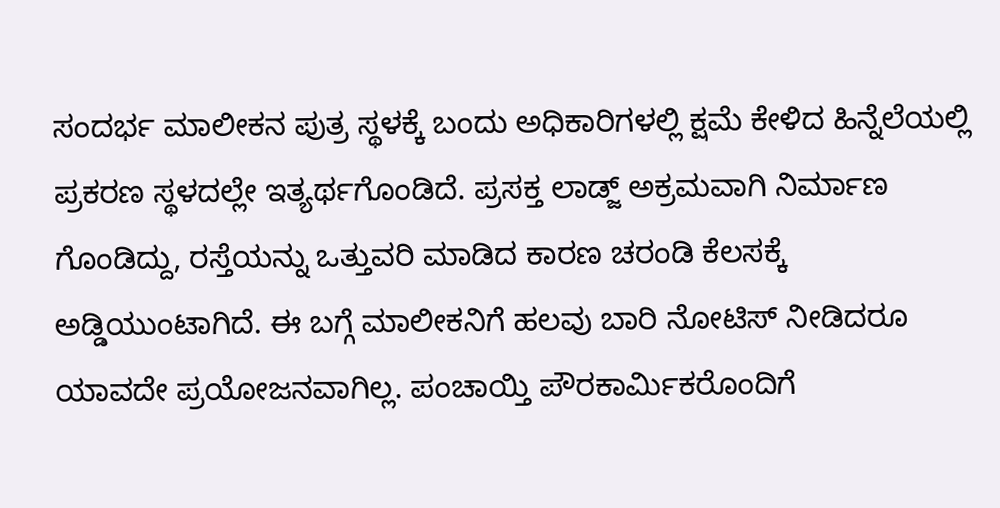ಸಂದರ್ಭ ಮಾಲೀಕನ ಪುತ್ರ ಸ್ಥಳಕ್ಕೆ ಬಂದು ಅಧಿಕಾರಿಗಳಲ್ಲಿ ಕ್ಷಮೆ ಕೇಳಿದ ಹಿನ್ನೆಲೆಯಲ್ಲಿ ಪ್ರಕರಣ ಸ್ಥಳದಲ್ಲೇ ಇತ್ಯರ್ಥಗೊಂಡಿದೆ. ಪ್ರಸಕ್ತ ಲಾಡ್ಜ್ ಅಕ್ರಮವಾಗಿ ನಿರ್ಮಾಣ ಗೊಂಡಿದ್ದು, ರಸ್ತೆಯನ್ನು ಒತ್ತುವರಿ ಮಾಡಿದ ಕಾರಣ ಚರಂಡಿ ಕೆಲಸಕ್ಕೆ ಅಡ್ಡಿಯುಂಟಾಗಿದೆ. ಈ ಬಗ್ಗೆ ಮಾಲೀಕನಿಗೆ ಹಲವು ಬಾರಿ ನೋಟಿಸ್ ನೀಡಿದರೂ ಯಾವದೇ ಪ್ರಯೋಜನವಾಗಿಲ್ಲ. ಪಂಚಾಯ್ತಿ ಪೌರಕಾರ್ಮಿಕರೊಂದಿಗೆ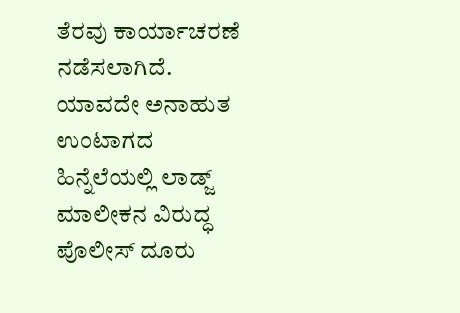ತೆರವು ಕಾರ್ಯಾಚರಣೆ ನಡೆಸಲಾಗಿದೆ. ಯಾವದೇ ಅನಾಹುತ ಉಂಟಾಗದ ಹಿನ್ನೆಲೆಯಲ್ಲಿ ಲಾಡ್ಜ್ ಮಾಲೀಕನ ವಿರುದ್ಧ ಪೊಲೀಸ್ ದೂರು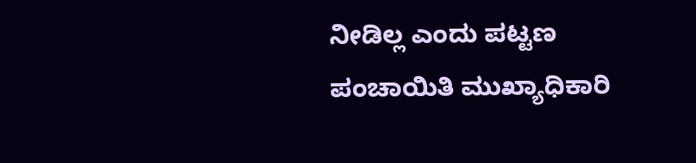ನೀಡಿಲ್ಲ ಎಂದು ಪಟ್ಟಣ ಪಂಚಾಯಿತಿ ಮುಖ್ಯಾಧಿಕಾರಿ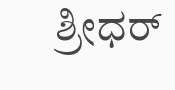ಶ್ರೀಧರ್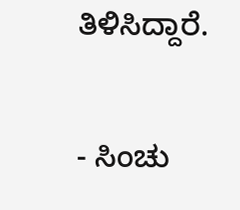ತಿಳಿಸಿದ್ದಾರೆ.

- ಸಿಂಚು